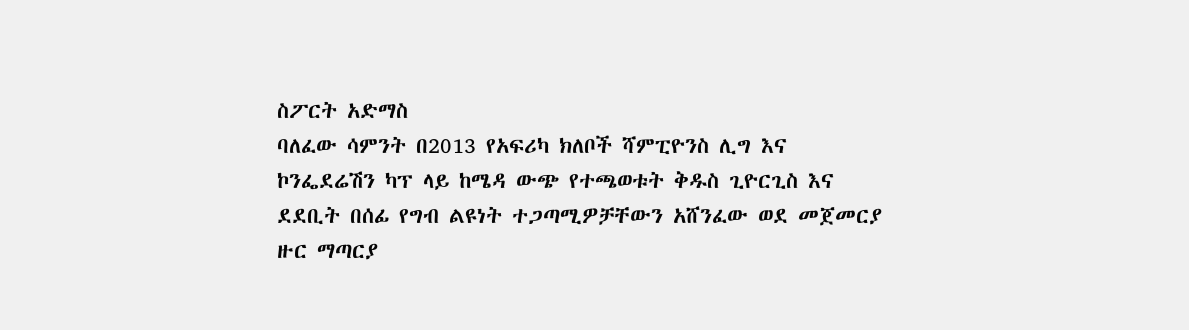ስፖርት አድማስ
ባለፈው ሳምንት በ2013 የአፍሪካ ክለቦች ሻምፒዮንስ ሊግ እና ኮንፌደሬሽን ካፕ ላይ ከሜዳ ውጭ የተጫወቱት ቅዱስ ጊዮርጊስ እና ደደቢት በሰፊ የግብ ልዩነት ተጋጣሚዎቻቸውን አሸንፈው ወደ መጀመርያ ዙር ማጣርያ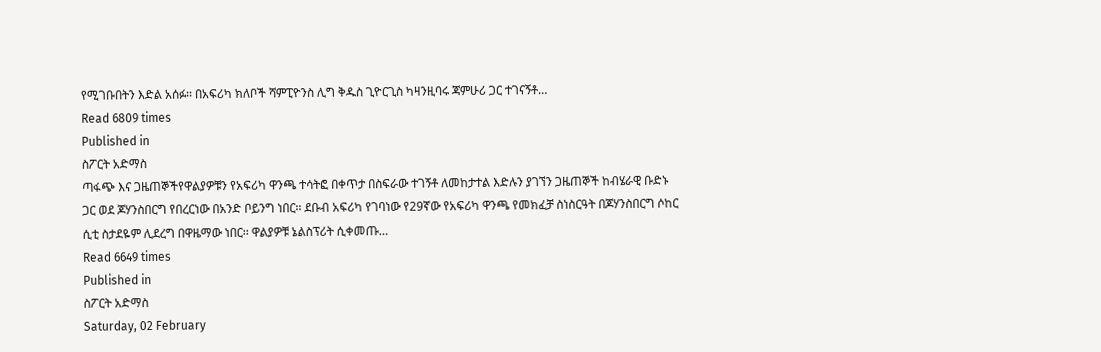የሚገቡበትን እድል አሰፉ፡፡ በአፍሪካ ክለቦች ሻምፒዮንስ ሊግ ቅዱስ ጊዮርጊስ ካዛንዚባሩ ጃምሁሪ ጋር ተገናኝቶ…
Read 6809 times
Published in
ስፖርት አድማስ
ጣፋጭ እና ጋዜጠኞችየዋልያዎቹን የአፍሪካ ዋንጫ ተሳትፎ በቀጥታ በስፍራው ተገኝቶ ለመከታተል እድሉን ያገኘን ጋዜጠኞች ከብሄራዊ ቡድኑ ጋር ወደ ጆሃንስበርግ የበረርነው በአንድ ቦይንግ ነበር፡፡ ደቡብ አፍሪካ የገባነው የ29ኛው የአፍሪካ ዋንጫ የመክፈቻ ስነስርዓት በጆሃንስበርግ ሶከር ሲቲ ስታደዬም ሊደረግ በዋዜማው ነበር፡፡ ዋልያዎቹ ኔልስፕሪት ሲቀመጡ…
Read 6649 times
Published in
ስፖርት አድማስ
Saturday, 02 February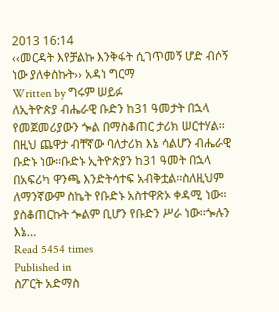2013 16:14
‹‹መርዳት እየቻልኩ እንቅፋት ሲገጥመኝ ሆድ ብሶኝ ነው ያለቀስኩት›› አዳነ ግርማ
Written by ግሩም ሠይፉ
ለኢትዮጵያ ብሔራዊ ቡድን ከ31 ዓመታት በኋላ የመጀመሪያውን ጐል በማስቆጠር ታሪክ ሠርተሃል፡፡ በዚህ ጨዋታ ብቸኛው ባለታሪክ እኔ ሳልሆን ብሔራዊ ቡድኑ ነው፡፡ቡድኑ ኢትዮጵያን ከ31 ዓመት በኋላ በአፍሪካ ዋንጫ እንድትሳተፍ አብቅቷል፡፡ስለዚህም ለማንኛውም ስኬት የቡድኑ አስተዋጽኦ ቀዳሚ ነው፡፡ያስቆጠርኩት ጐልም ቢሆን የቡድን ሥራ ነው፡፡ጐሉን እኔ…
Read 5454 times
Published in
ስፖርት አድማስ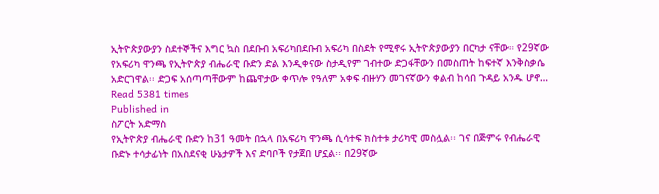ኢትዮጵያውያን ስደተኞችና እግር ኳስ በደቡብ አፍሪካበደቡብ አፍሪካ በስደት የሚኖሩ ኢትዮጵያውያን በርካታ ናቸው። የ29ኛው የአፍሪካ ዋንጫ የኢትዮጵያ ብሔራዊ ቡድን ድል እንዲቀናው ስታዲየም ገብተው ድጋፋቸውን በመስጠት ከፍተኛ እንቅስቃሴ አድርገዋል፡፡ ድጋፍ አሰጣጣቸውም ከጨዋታው ቀጥሎ የዓለም አቀፍ ብዙሃን መገናኛውን ቀልብ ከሳበ ጉዳይ አንዱ ሆኖ…
Read 5381 times
Published in
ስፖርት አድማስ
የኢትዮጵያ ብሔራዊ ቡድን ከ31 ዓመት በኋላ በአፍሪካ ዋንጫ ሲሳተፍ ክስተቱ ታሪካዊ መስሏል፡፡ ገና በጅምሩ የብሔራዊ ቡድኑ ተሳታፊነት በአስደናቂ ሁኔታዎች እና ድባቦች የታጀበ ሆኗል፡፡ በ29ኛው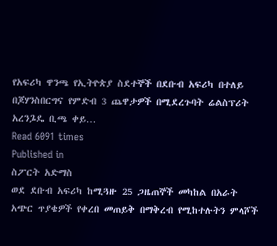የአፍሪካ ዋንጫ የኢትዮጵያ ስደተኞች በደቡብ አፍሪካ በተለይ በጆሃንስበርግና የምድብ 3 ጨዋታዎች በሚደረጉባት ሬልስፕሪት አረንጔዴ ቢጫ ቀይ…
Read 6091 times
Published in
ስፖርት አድማስ
ወደ ደቡብ አፍሪካ ከሚጓዙ 25 ጋዜጠኞች መካከል በአራት አጭር ጥያቄዎች የቀረበ መጠይቅ በማቅረብ የሚከተሉትን ምላሾች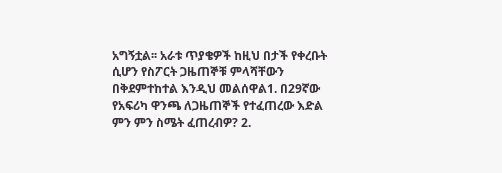አግኝቷል፡፡ አራቱ ጥያቄዎች ከዚህ በታች የቀረቡት ሲሆን የስፖርት ጋዜጠኞቹ ምላሻቸውን በቅደምተከተል እንዲህ መልሰዋል1. በ29ኛው የአፍሪካ ዋንጫ ለጋዜጠኞች የተፈጠረው እድል ምን ምን ስሜት ፈጠረብዎ? 2.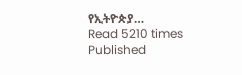የኢትዮጵያ…
Read 5210 times
Published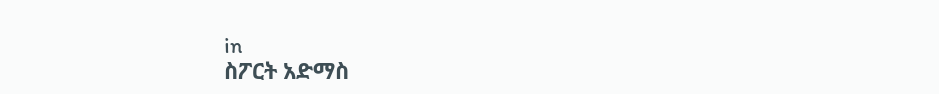in
ስፖርት አድማስ